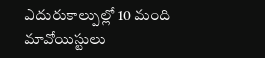ఎదురుకాల్పుల్లో 10 మంది మావోయిస్టులు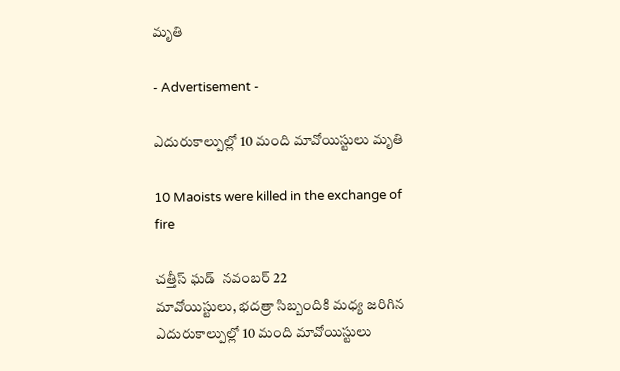మృతి

- Advertisement -

ఎదురుకాల్పుల్లో 10 మంది మావోయిస్టులు మృతి

10 Maoists were killed in the exchange of fire

చత్తీస్ ఘడ్  నవంబర్ 22
మావోయిస్టులు, భదత్రా సిబ్బందికి మధ్య జరిగిన ఎదురుకాల్పుల్లో 10 మంది మావోయిస్టులు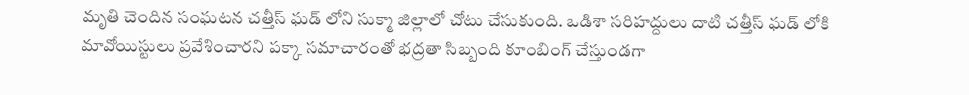మృతి చెందిన సంఘటన చత్తీస్ ఘడ్ లోని సుక్మా జిల్లాలో చోటు చేసుకుంది. ఒడిశా సరిహద్దులు దాటి చత్తీస్ ఘడ్ లోకి మావోయిస్టులు ప్రవేశించారని పక్కా సమాచారంతో భద్రతా సిబ్బంది కూంబింగ్ చేస్తుండగా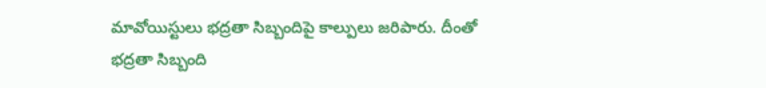మావోయిస్టులు భద్రతా సిబ్బందిపై కాల్పులు జరిపారు. దీంతో భద్రతా సిబ్బంది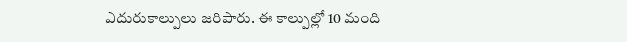ఎదురుకాల్పులు జరిపారు. ఈ కాల్పుల్లో 10 మంది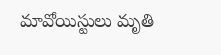మావోయిస్టులు మృతి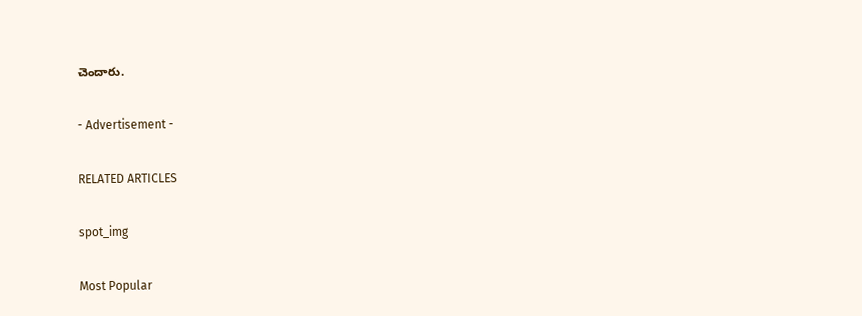చెందారు.

- Advertisement -

RELATED ARTICLES

spot_img

Most Popular